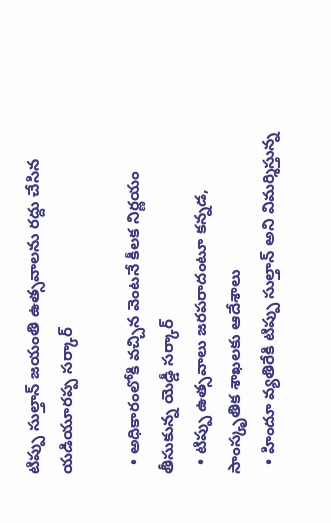టిప్పు సుల్తాన్ జయంతి ఉత్సవాలను రద్దు చేసిన యడియూరప్ప సర్కార్

  • అధికారంలోకి వచ్చిన వెంటనే కీలక నిర్ణయం తీసుకున్న యెడ్డీ సర్కార్
  • టిప్పు ఉత్సవాలు జరపరాదంటూ కన్నడ, సాంస్కృతిక శాఖలకు ఆదేశాలు
  • హిందూ వ్యతిరేకి టిప్పు సుల్తాన్ అని విమర్శిస్తున్న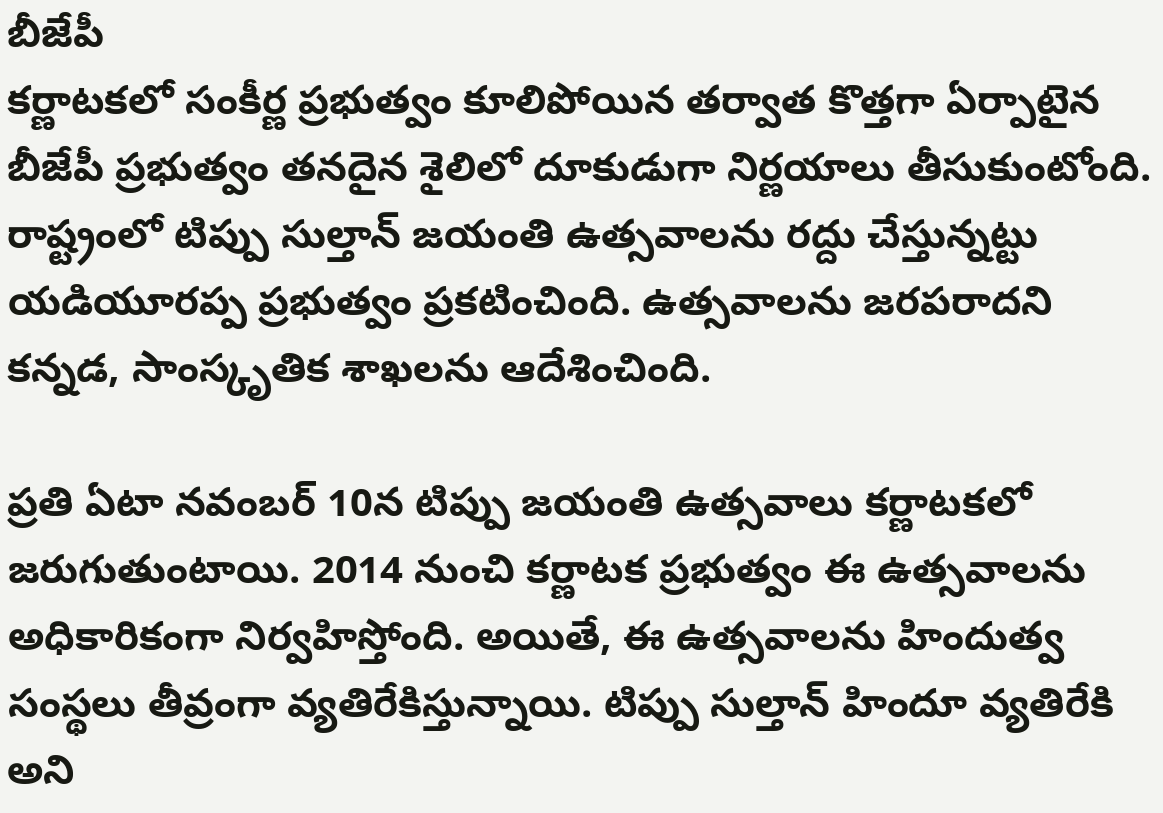బీజేపీ
కర్ణాటకలో సంకీర్ణ ప్రభుత్వం కూలిపోయిన తర్వాత కొత్తగా ఏర్పాటైన బీజేపీ ప్రభుత్వం తనదైన శైలిలో దూకుడుగా నిర్ణయాలు తీసుకుంటోంది.  రాష్ట్రంలో టిప్పు సుల్తాన్ జయంతి ఉత్సవాలను రద్దు చేస్తున్నట్టు యడియూరప్ప ప్రభుత్వం ప్రకటించింది. ఉత్సవాలను జరపరాదని కన్నడ, సాంస్కృతిక శాఖలను ఆదేశించింది.

ప్రతి ఏటా నవంబర్ 10న టిప్పు జయంతి ఉత్సవాలు కర్ణాటకలో జరుగుతుంటాయి. 2014 నుంచి కర్ణాటక ప్రభుత్వం ఈ ఉత్సవాలను అధికారికంగా నిర్వహిస్తోంది. అయితే, ఈ ఉత్సవాలను హిందుత్వ సంస్థలు తీవ్రంగా వ్యతిరేకిస్తున్నాయి. టిప్పు సుల్తాన్ హిందూ వ్యతిరేకి అని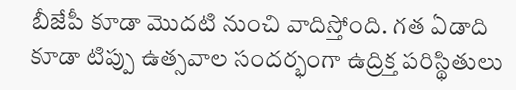బీజేపీ కూడా మొదటి నుంచి వాదిస్తోంది. గత ఏడాది కూడా టిప్పు ఉత్సవాల సందర్భంగా ఉద్రిక్త పరిస్థితులు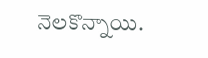నెలకొన్నాయి.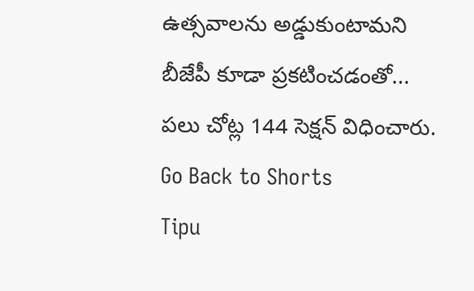ఉత్సవాలను అడ్డుకుంటామని బీజేపీ కూడా ప్రకటించడంతో... పలు చోట్ల 144 సెక్షన్ విధించారు.
Go Back to Shorts
Tipu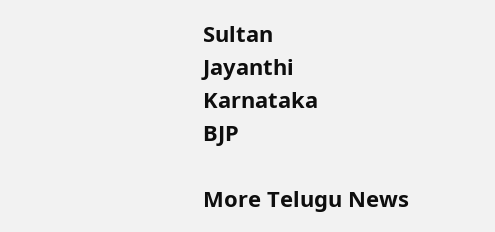Sultan
Jayanthi
Karnataka
BJP

More Telugu News